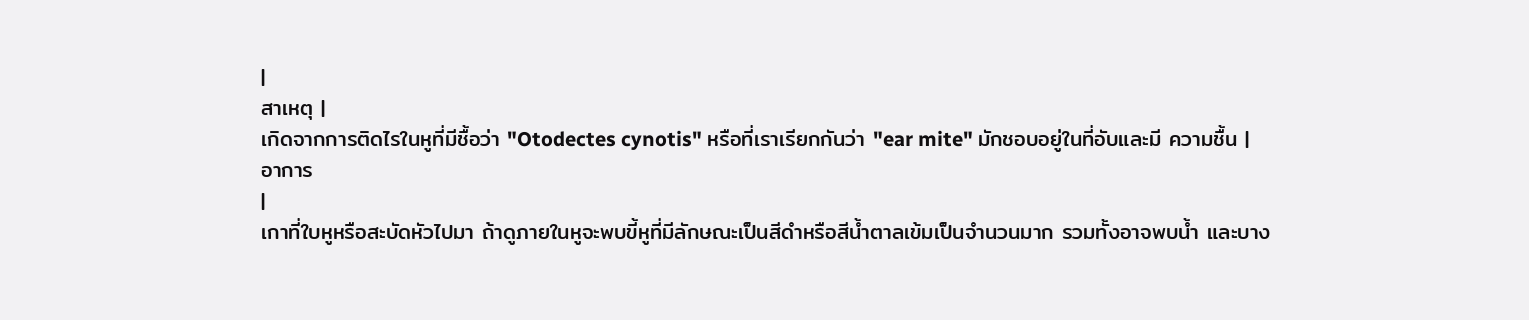|
สาเหตุ |
เกิดจากการติดไรในหูที่มีชื้อว่า "Otodectes cynotis" หรือที่เราเรียกกันว่า "ear mite" มักชอบอยู่ในที่อับและมี ความชื้น |
อาการ
|
เกาที่ใบหูหรือสะบัดหัวไปมา ถ้าดูภายในหูจะพบขี้หูที่มีลักษณะเป็นสีดำหรือสีน้ำตาลเข้มเป็นจำนวนมาก รวมทั้งอาจพบน้ำ และบาง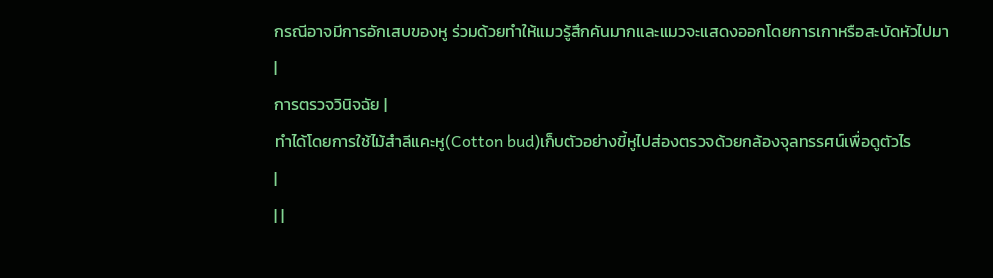กรณีอาจมีการอักเสบของหู ร่วมด้วยทำให้แมวรู้สึกคันมากและแมวจะแสดงออกโดยการเกาหรือสะบัดหัวไปมา
|
การตรวจวินิจฉัย |
ทำได้โดยการใช้ไม้สำลีแคะหู(Cotton bud)เก็บตัวอย่างขี้หูไปส่องตรวจด้วยกล้องจุลทรรศน์เพื่อดูตัวไร
|
| |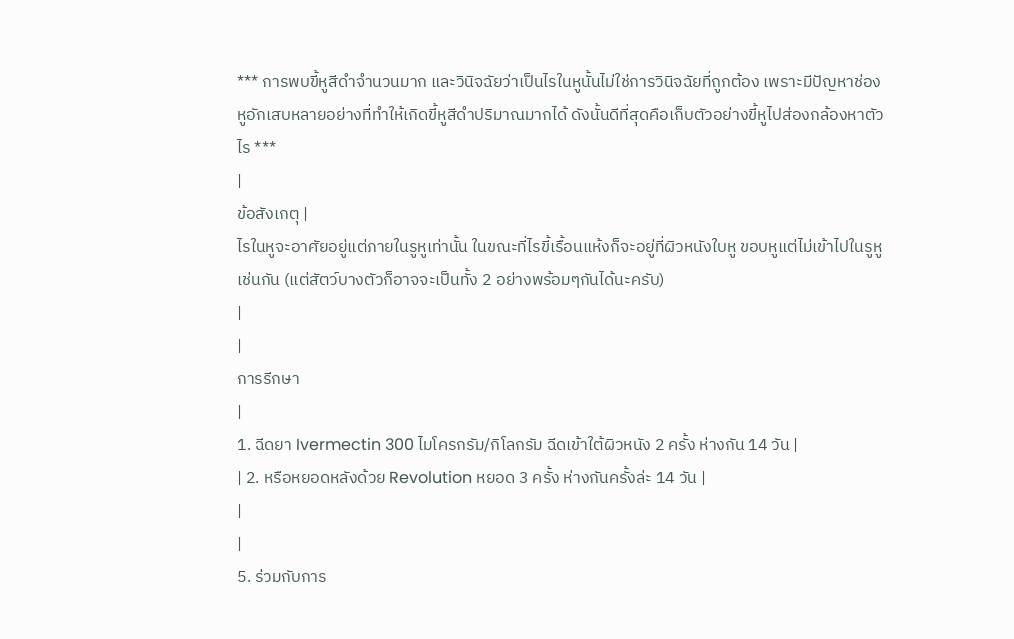*** การพบขี้หูสีดำจำนวนมาก และวินิจฉัยว่าเป็นไรในหูนั้นไม่ใช่การวินิจฉัยที่ถูกต้อง เพราะมีปัญหาช่องหูอักเสบหลายอย่างที่ทำให้เกิดขี้หูสีดำปริมาณมากได้ ดังนั้นดีที่สุดคือเก็บตัวอย่างขี้หูไปส่องกล้องหาตัวไร ***
|
ข้อสังเกตุ |
ไรในหูจะอาศัยอยู่แต่ภายในรูหูเท่านั้น ในขณะที่ไรขี้เรื้อนแห้งก็จะอยู่ที่ผิวหนังใบหู ขอบหูแต่ไม่เข้าไปในรูหูเช่นกัน (แต่สัตว์บางตัวก็อาจจะเป็นทั้ง 2 อย่างพร้อมๆกันได้นะครับ)
|
|
การรีกษา
|
1. ฉีดยา Ivermectin 300 ไมโครกรัม/กิโลกรัม ฉีดเข้าใต้ผิวหนัง 2 ครั้ง ห่างกัน 14 วัน |
| 2. หรือหยอดหลังด้วย Revolution หยอด 3 ครั้ง ห่างกันครั้งล่ะ 14 วัน |
|
|
5. ร่วมกับการ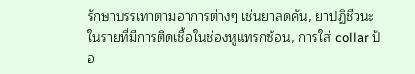รักษาบรรเทาตามอาการต่างๆ เช่นยาลดคัน, ยาปฏิชีวนะในรายที่มีการติดเชื้อในช่องหูแทรกซ้อน, การใส่ collar ป้อ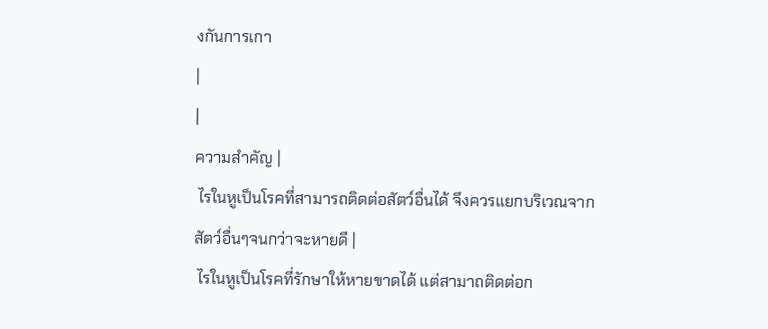งกันการเกา
|
|
ความสำคัญ |
 ไรในหูเป็นโรคที่สามารถติดต่อสัตว์อื่นได้ จึงควรแยกบริเวณจากสัตว์อื่นๆจนกว่าจะหายดี |
 ไรในหูเป็นโรคที่รักษาให้หายขาดได้ แต่สามาถติดต่อก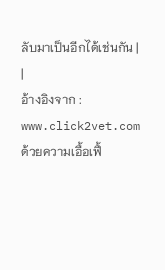ลับมาเป็นอีกได้เช่นกัน |
|
อ้างอิงจาก : www.click2vet.com
ด้วยความเอื้อเฟื้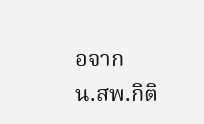อจาก
น.สพ.กิติ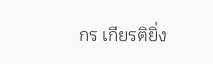กร เกียรติยิ่ง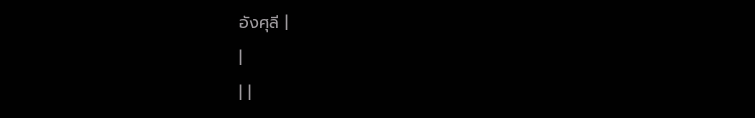อังศุลี |
|
| |